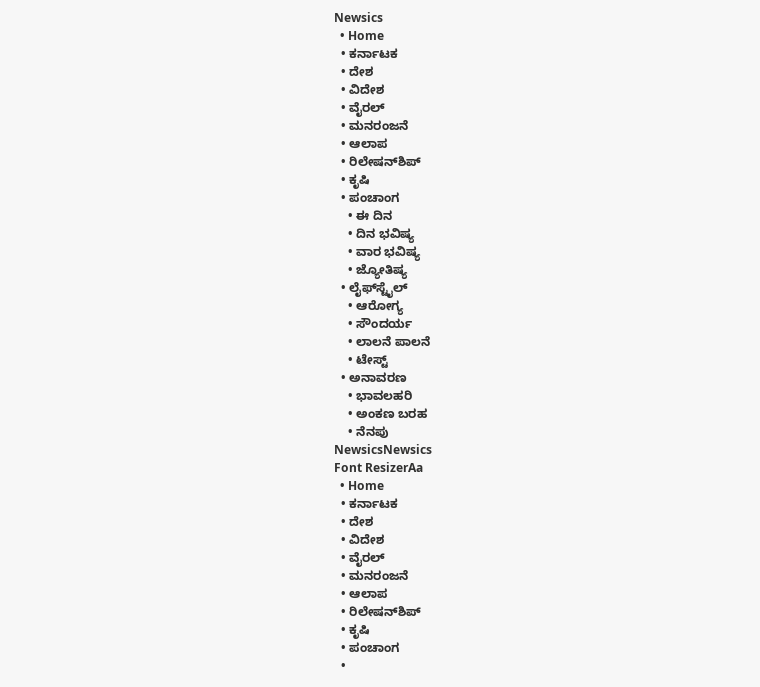Newsics
  • Home
  • ಕರ್ನಾಟಕ
  • ದೇಶ
  • ವಿದೇಶ
  • ವೈರಲ್
  • ಮನರಂಜನೆ
  • ಆಲಾಪ
  • ರಿಲೇಷನ್‌ಶಿಪ್
  • ಕೃಷಿ
  • ಪಂಚಾಂಗ
    • ಈ ದಿನ
    • ದಿನ ಭವಿಷ್ಯ
    • ವಾರ ಭವಿಷ್ಯ
    • ಜ್ಯೋತಿಷ್ಯ
  • ಲೈಫ್‌ಸ್ಟೈಲ್
    • ಆರೋಗ್ಯ
    • ಸೌಂದರ್ಯ
    • ಲಾಲನೆ ಪಾಲನೆ
    • ಟೇಸ್ಟ್
  • ಅನಾವರಣ
    • ಭಾವಲಹರಿ
    • ಅಂಕಣ ಬರಹ
    • ನೆನಪು
NewsicsNewsics
Font ResizerAa
  • Home
  • ಕರ್ನಾಟಕ
  • ದೇಶ
  • ವಿದೇಶ
  • ವೈರಲ್
  • ಮನರಂಜನೆ
  • ಆಲಾಪ
  • ರಿಲೇಷನ್‌ಶಿಪ್
  • ಕೃಷಿ
  • ಪಂಚಾಂಗ
  •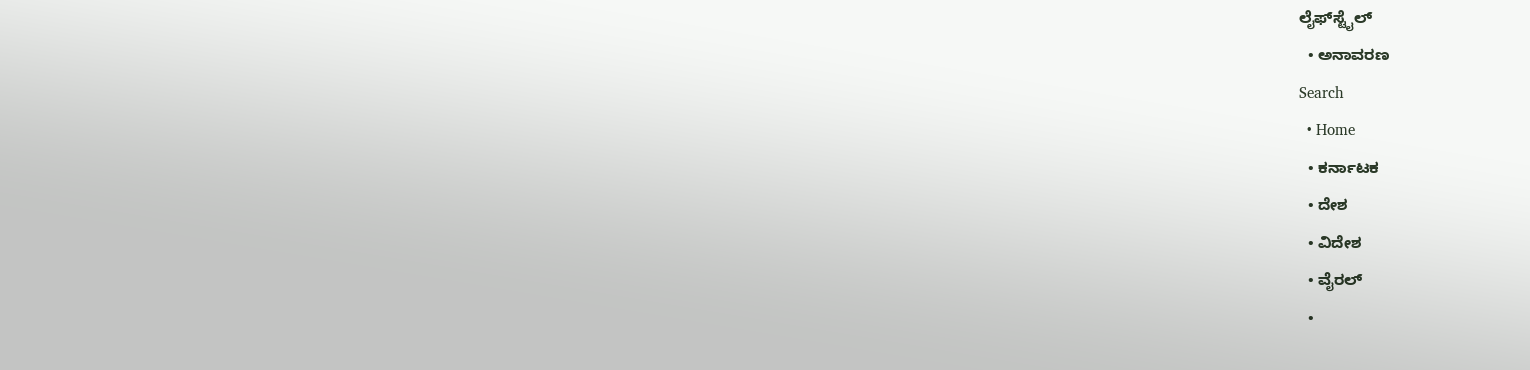ಲೈಫ್‌ಸ್ಟೈಲ್
  • ಅನಾವರಣ
Search
  • Home
  • ಕರ್ನಾಟಕ
  • ದೇಶ
  • ವಿದೇಶ
  • ವೈರಲ್
  •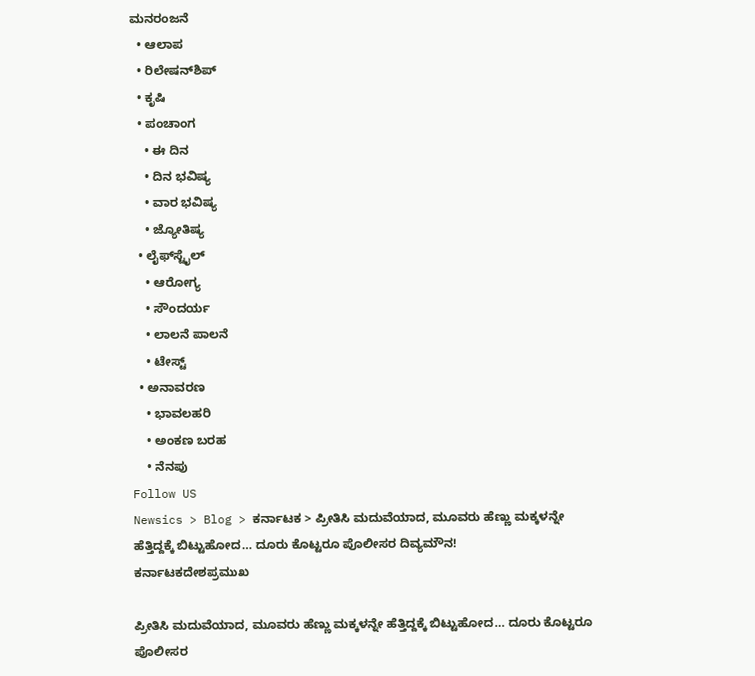ಮನರಂಜನೆ
  • ಆಲಾಪ
  • ರಿಲೇಷನ್‌ಶಿಪ್
  • ಕೃಷಿ
  • ಪಂಚಾಂಗ
    • ಈ ದಿನ
    • ದಿನ ಭವಿಷ್ಯ
    • ವಾರ ಭವಿಷ್ಯ
    • ಜ್ಯೋತಿಷ್ಯ
  • ಲೈಫ್‌ಸ್ಟೈಲ್
    • ಆರೋಗ್ಯ
    • ಸೌಂದರ್ಯ
    • ಲಾಲನೆ ಪಾಲನೆ
    • ಟೇಸ್ಟ್
  • ಅನಾವರಣ
    • ಭಾವಲಹರಿ
    • ಅಂಕಣ ಬರಹ
    • ನೆನಪು
Follow US
Newsics > Blog > ಕರ್ನಾಟಕ > ಪ್ರೀತಿಸಿ‌ ಮದುವೆಯಾದ, ಮೂವರು ಹೆಣ್ಣು ಮಕ್ಕಳನ್ನೇ ಹೆತ್ತಿದ್ದಕ್ಕೆ ಬಿಟ್ಟುಹೋದ… ದೂರು ಕೊಟ್ಟರೂ ಪೊಲೀಸರ ದಿವ್ಯಮೌನ!
ಕರ್ನಾಟಕದೇಶಪ್ರಮುಖ

ಪ್ರೀತಿಸಿ‌ ಮದುವೆಯಾದ, ಮೂವರು ಹೆಣ್ಣು ಮಕ್ಕಳನ್ನೇ ಹೆತ್ತಿದ್ದಕ್ಕೆ ಬಿಟ್ಟುಹೋದ… ದೂರು ಕೊಟ್ಟರೂ ಪೊಲೀಸರ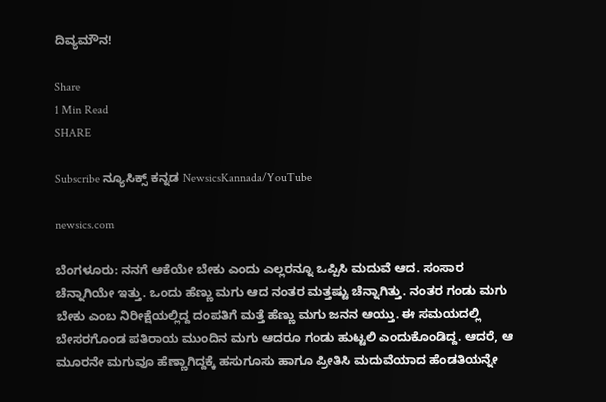ದಿವ್ಯಮೌನ!

Share
1 Min Read
SHARE

Subscribe ನ್ಯೂಸಿಕ್ಸ್ ಕನ್ನಡ NewsicsKannada/YouTube

newsics.com

ಬೆಂಗಳೂರು: ನನಗೆ ಆಕೆಯೇ ಬೇಕು ಎಂದು ಎಲ್ಲರನ್ನೂ ಒಪ್ಪಿಸಿ ಮದುವೆ ಆದ. ಸಂಸಾರ ಚೆನ್ನಾಗಿಯೇ ಇತ್ತು. ಒಂದು ಹೆಣ್ಣು ಮಗು ಆದ ನಂತರ ಮತ್ತಷ್ಟು ಚೆನ್ನಾಗಿತ್ತು. ನಂತರ ಗಂಡು ಮಗು ಬೇಕು ಎಂಬ ನಿರೀಕ್ಷೆಯಲ್ಲಿದ್ದ ದಂಪತಿಗೆ ಮತ್ತೆ ಹೆಣ್ಣು ಮಗು ಜನನ ಆಯ್ತು. ಈ ಸಮಯದಲ್ಲಿ ಬೇಸರಗೊಂಡ ಪತಿರಾಯ ಮುಂದಿನ ಮಗು ಆದರೂ ಗಂಡು ಹುಟ್ಟಲಿ ಎಂದುಕೊಂಡಿದ್ದ. ಆದರೆ, ಆ ಮೂರನೇ ಮಗುವೂ ಹೆಣ್ಣಾಗಿದ್ದಕ್ಕೆ ಹಸುಗೂಸು ಹಾಗೂ ಪ್ರೀತಿಸಿ ಮದುವೆಯಾದ ಹೆಂಡತಿಯನ್ನೇ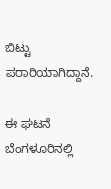ಬಿಟ್ಟು ಪರಾರಿಯಾಗಿದ್ದಾನೆ.

ಈ ಘಟನೆ ಬೆಂಗಳೂರಿನಲ್ಲಿ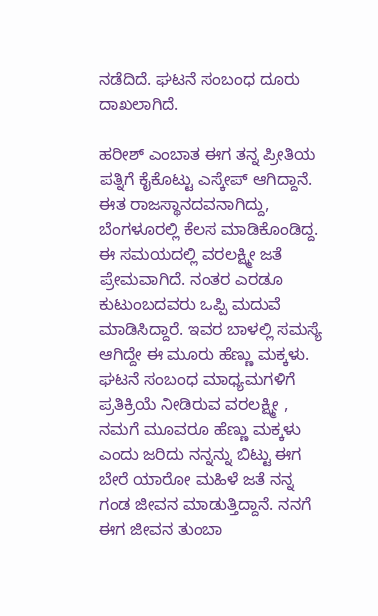ನಡೆದಿದೆ. ಘಟನೆ ಸಂಬಂಧ ದೂರು ದಾಖಲಾಗಿದೆ.

ಹರೀಶ್ ಎಂಬಾತ ಈಗ ತನ್ನ ಪ್ರೀತಿಯ ಪತ್ನಿಗೆ ಕೈಕೊಟ್ಟು ಎಸ್ಕೇಪ್‌ ಆಗಿದ್ದಾನೆ. ಈತ ರಾಜಸ್ಥಾನದವನಾಗಿದ್ದು, ಬೆಂಗಳೂರಲ್ಲಿ ಕೆಲಸ ಮಾಡಿಕೊಂಡಿದ್ದ. ಈ ಸಮಯದಲ್ಲಿ ವರಲಕ್ಷ್ಮೀ ಜತೆ ಪ್ರೇಮವಾಗಿದೆ. ನಂತರ ಎರಡೂ ಕುಟುಂಬದವರು ಒಪ್ಪಿ ಮದುವೆ ಮಾಡಿಸಿದ್ದಾರೆ. ಇವರ ಬಾಳಲ್ಲಿ ಸಮಸ್ಯೆ ಆಗಿದ್ದೇ ಈ ಮೂರು ಹೆಣ್ಣು ಮಕ್ಕಳು.
ಘಟನೆ ಸಂಬಂಧ ಮಾಧ್ಯಮಗಳಿಗೆ ಪ್ರತಿಕ್ರಿಯೆ ನೀಡಿರುವ ವರಲಕ್ಷ್ಮೀ , ನಮಗೆ ಮೂವರೂ ಹೆಣ್ಣು ಮಕ್ಕಳು ಎಂದು ಜರಿದು ನನ್ನನ್ನು ಬಿಟ್ಟು ಈಗ ಬೇರೆ ಯಾರೋ ಮಹಿಳೆ ಜತೆ ನನ್ನ ಗಂಡ ಜೀವನ ಮಾಡುತ್ತಿದ್ದಾನೆ. ನನಗೆ ಈಗ ಜೀವನ ತುಂಬಾ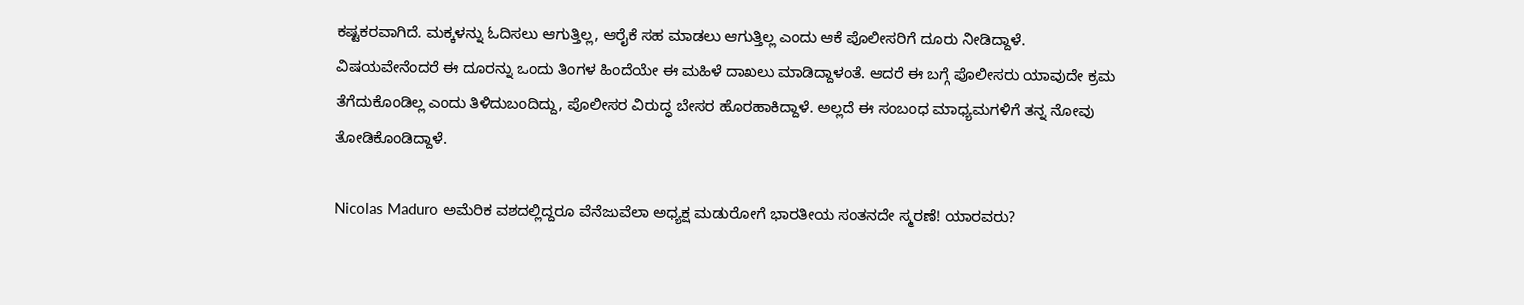ಕಷ್ಟಕರವಾಗಿದೆ. ಮಕ್ಕಳನ್ನು ಓದಿಸಲು ಆಗುತ್ತಿಲ್ಲ, ಆರೈಕೆ ಸಹ ಮಾಡಲು ಆಗುತ್ತಿಲ್ಲ ಎಂದು ಆಕೆ ಪೊಲೀಸರಿಗೆ ದೂರು ನೀಡಿದ್ದಾಳೆ.
ವಿಷಯವೇನೆಂದರೆ ಈ ದೂರನ್ನು ಒಂದು ತಿಂಗಳ ಹಿಂದೆಯೇ ಈ ಮಹಿಳೆ ದಾಖಲು ಮಾಡಿದ್ದಾಳಂತೆ. ಆದರೆ ಈ ಬಗ್ಗೆ ಪೊಲೀಸರು ಯಾವುದೇ ಕ್ರಮ ತೆಗೆದುಕೊಂಡಿಲ್ಲ ಎಂದು ತಿಳಿದುಬಂದಿದ್ದು, ಪೊಲೀಸರ ವಿರುದ್ಧ ಬೇಸರ ಹೊರಹಾಕಿದ್ದಾಳೆ. ಅಲ್ಲದೆ ಈ ಸಂಬಂಧ ಮಾಧ್ಯಮಗಳಿಗೆ ತನ್ನ ನೋವು ತೋಡಿಕೊಂಡಿದ್ದಾಳೆ.

Nicolas Maduro ಅಮೆರಿಕ ವಶದಲ್ಲಿದ್ದರೂ ವೆನೆಜುವೆಲಾ ಅಧ್ಯಕ್ಷ ಮಡುರೋಗೆ ಭಾರತೀಯ ಸಂತನದೇ ಸ್ಮರಣೆ! ಯಾರವರು?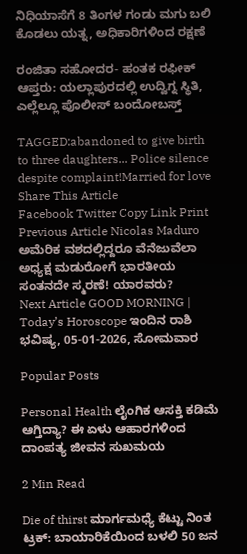ನಿಧಿಯಾಸೆಗೆ 8 ತಿಂಗಳ ಗಂಡು ಮಗು ಬಲಿ ಕೊಡಲು ಯತ್ನ, ಅಧಿಕಾರಿಗಳಿಂದ ರಕ್ಷಣೆ

ರಂಜಿತಾ ಸಹೋದರ- ಹಂತಕ ರಫೀಕ್‌ ಆಪ್ತರು: ಯಲ್ಲಾಪುರದಲ್ಲಿ ಉದ್ವಿಗ್ನ ಸ್ಥಿತಿ, ಎಲ್ಲೆಲ್ಲೂ‌ ಪೊಲೀಸ್ ಬಂದೋಬಸ್ತ್

TAGGED:abandoned to give birth to three daughters... Police silence despite complaint!Married for love
Share This Article
Facebook Twitter Copy Link Print
Previous Article Nicolas Maduro ಅಮೆರಿಕ ವಶದಲ್ಲಿದ್ದರೂ ವೆನೆಜುವೆಲಾ ಅಧ್ಯಕ್ಷ ಮಡುರೋಗೆ ಭಾರತೀಯ ಸಂತನದೇ ಸ್ಮರಣೆ! ಯಾರವರು?
Next Article GOOD MORNING | Today’s Horoscope ಇಂದಿನ ರಾಶಿ ಭವಿಷ್ಯ, 05-01-2026, ಸೋಮವಾರ

Popular Posts

Personal Health ಲೈಂಗಿಕ ಆಸಕ್ತಿ ಕಡಿಮೆ ಆಗ್ತಿದ್ಯಾ? ಈ ಏಳು ಆಹಾರಗಳಿಂದ ದಾಂಪತ್ಯ ಜೀವನ ಸುಖಮಯ

2 Min Read

Die of thirst ಮಾರ್ಗಮಧ್ಯೆ ಕೆಟ್ಟು ನಿಂತ ಟ್ರಕ್: ಬಾಯಾರಿಕೆಯಿಂದ ಬಳಲಿ 50 ಜನ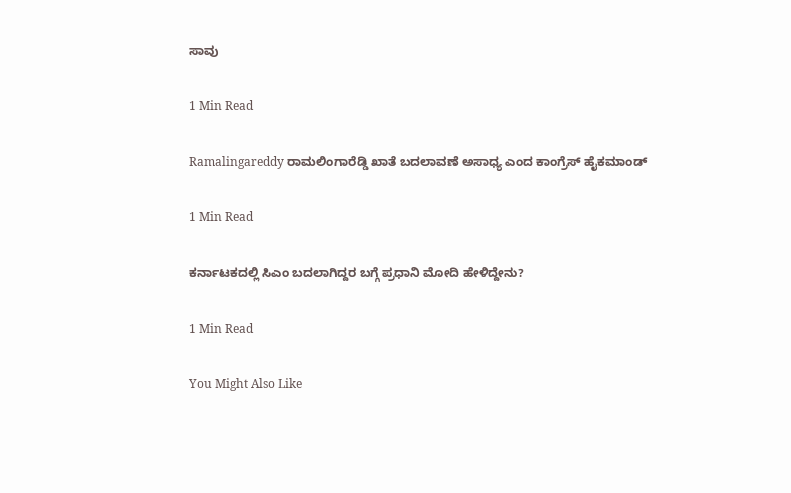ಸಾವು

1 Min Read

Ramalingareddy ರಾಮಲಿಂಗಾರೆಡ್ಡಿ ಖಾತೆ ಬದಲಾವಣೆ ಅಸಾಧ್ಯ ಎಂದ ಕಾಂಗ್ರೆಸ್ ಹೈಕಮಾಂಡ್

1 Min Read

ಕರ್ನಾಟಕದಲ್ಲಿ ಸಿಎಂ ಬದಲಾಗಿದ್ದರ ಬಗ್ಗೆ ಪ್ರಧಾನಿ ಮೋದಿ ಹೇಳಿದ್ದೇನು?

1 Min Read

You Might Also Like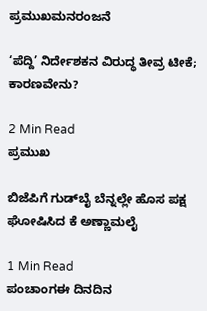ಪ್ರಮುಖಮನರಂಜನೆ

‘ಪೆದ್ದಿ’ ನಿರ್ದೇಶಕನ ವಿರುದ್ಧ ತೀವ್ರ ಟೀಕೆ; ಕಾರಣವೇನು?

2 Min Read
ಪ್ರಮುಖ

ಬಿಜೆಪಿಗೆ ಗುಡ್‌ಬೈ ಬೆನ್ನಲ್ಲೇ ಹೊಸ ಪಕ್ಷ ಘೋಷಿಸಿದ ಕೆ ಅಣ್ಣಾಮಲೈ

1 Min Read
ಪಂಚಾಂಗಈ ದಿನದಿನ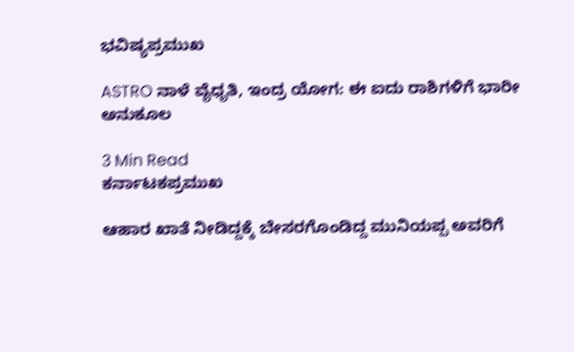ಭವಿಷ್ಯಪ್ರಮುಖ

ASTRO ನಾಳೆ ವೈಧೃತಿ, ಇಂದ್ರ ಯೋಗ: ಈ ಐದು ರಾಶಿಗಳಿಗೆ ಭಾರೀ ಅನುಕೂಲ

3 Min Read
ಕರ್ನಾಟಕಪ್ರಮುಖ

ಆಹಾರ ಖಾತೆ ನೀಡಿದ್ದಕ್ಕೆ ಬೇಸರಗೊಂಡಿದ್ದ ಮುನಿಯಪ್ಪ ಅವರಿಗೆ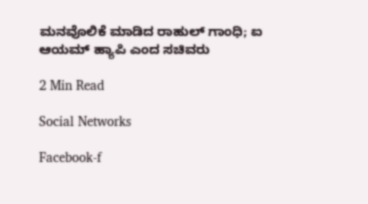ಮನವೊಲಿಕೆ ಮಾಡಿದ ರಾಹುಲ್ ಗಾಂಧಿ; ಐ ಆಯಮ್ ಹ್ಯಾಪಿ ಎಂದ ಸಚಿವರು

2 Min Read

Social Networks

Facebook-f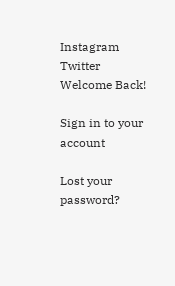Instagram Twitter
Welcome Back!

Sign in to your account

Lost your password?